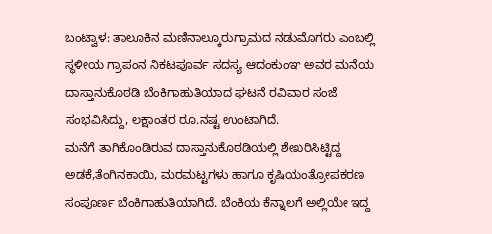ಬಂಟ್ವಾಳ: ತಾಲೂಕಿನ ಮಣಿನಾಲ್ಕೂರುಗ್ರಾಮದ ನಡುಮೊಗರು ಎಂಬಲ್ಲಿ ಸ್ಥಳೀಯ ಗ್ರಾಪಂನ ನಿಕಟಪೂರ್ವ ಸದಸ್ಯ ಆದಂಕುಂಞ ಅವರ ಮನೆಯ ದಾಸ್ತಾನುಕೊಠಡಿ ಬೆಂಕಿಗಾಹುತಿಯಾದ ಘಟನೆ ರವಿವಾರ ಸಂಜೆ ಸಂಭವಿಸಿದ್ದು, ಲಕ್ಷಾಂತರ ರೂ.ನಷ್ಟ ಉಂಟಾಗಿದೆ.
ಮನೆಗೆ ತಾಗಿಕೊಂಡಿರುವ ದಾಸ್ತಾನುಕೊಠಡಿಯಲ್ಲಿ ಶೇಖರಿಸಿಟ್ಟಿದ್ದ ಅಡಕೆ,ತೆಂಗಿನಕಾಯಿ, ಮರಮಟ್ಟಗಳು ಹಾಗೂ ಕೃಷಿಯಂತ್ರೋಪಕರಣ ಸಂಪೂರ್ಣ ಬೆಂಕಿಗಾಹುತಿಯಾಗಿದೆ. ಬೆಂಕಿಯ ಕೆನ್ನಾಲಗೆ ಅಲ್ಲಿಯೇ ಇದ್ದ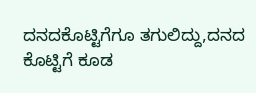ದನದಕೊಟ್ಟಿಗೆಗೂ ತಗುಲಿದ್ದು,ದನದ ಕೊಟ್ಟಿಗೆ ಕೂಡ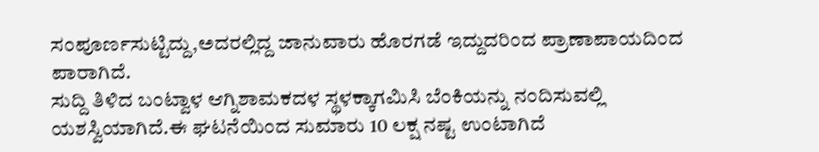ಸಂಪೂರ್ಣಸುಟ್ಟಿದ್ದು,ಅದರಲ್ಲಿದ್ದ ಜಾನುವಾರು ಹೊರಗಡೆ ಇದ್ದುದರಿಂದ ಪ್ರಾಣಾಪಾಯದಿಂದ ಪಾರಾಗಿದೆ.
ಸುದ್ದಿ ತಿಳಿದ ಬಂಟ್ವಾಳ ಆಗ್ನಿಶಾಮಕದಳ ಸ್ಥಳಕ್ಕಾಗಮಿಸಿ ಬೆಂಕಿಯನ್ನು ನಂದಿಸುವಲ್ಲಿ ಯಶಸ್ವಿಯಾಗಿದೆ.ಈ ಘಟನೆಯಿಂದ ಸುಮಾರು 10 ಲಕ್ಷ ನಷ್ಟ ಉಂಟಾಗಿದೆ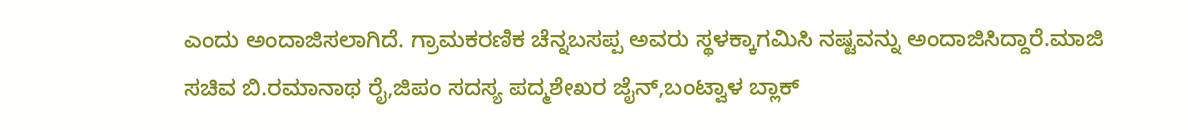ಎಂದು ಅಂದಾಜಿಸಲಾಗಿದೆ. ಗ್ರಾಮಕರಣಿಕ ಚೆನ್ನಬಸಪ್ಪ ಅವರು ಸ್ಥಳಕ್ಕಾಗಮಿಸಿ ನಷ್ಟವನ್ನು ಅಂದಾಜಿಸಿದ್ದಾರೆ.ಮಾಜಿ ಸಚಿವ ಬಿ.ರಮಾನಾಥ ರೈ,ಜಿಪಂ ಸದಸ್ಯ ಪದ್ಮಶೇಖರ ಜೈನ್,ಬಂಟ್ವಾಳ ಬ್ಲಾಕ್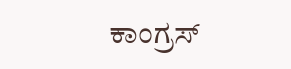ಕಾಂಗ್ರಸ್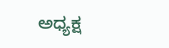ಅಧ್ಯಕ್ಷ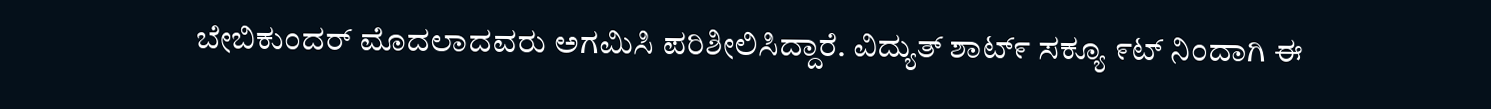ಬೇಬಿಕುಂದರ್ ಮೊದಲಾದವರು ಅಗಮಿಸಿ ಪರಿಶೀಲಿಸಿದ್ದಾರೆ. ವಿದ್ಯುತ್ ಶಾಟ್೯ ಸಕ್ಯೂ ೯ಟ್ ನಿಂದಾಗಿ ಈ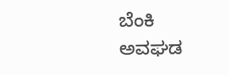ಬೆಂಕಿ ಅವಘಡ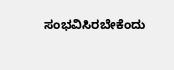ಸಂಭವಿಸಿರಬೇಕೆಂದು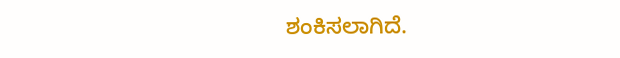ಶಂಕಿಸಲಾಗಿದೆ.